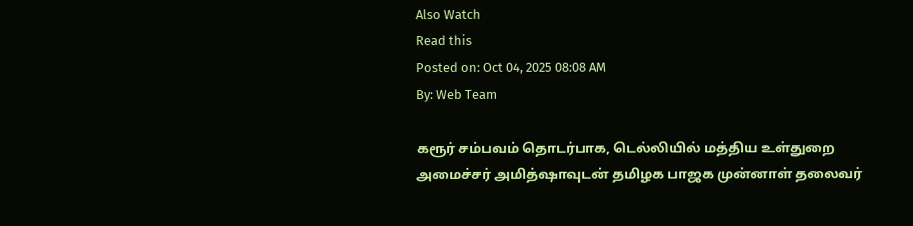Also Watch
Read this
Posted on: Oct 04, 2025 08:08 AM
By: Web Team

கரூர் சம்பவம் தொடர்பாக, டெல்லியில் மத்திய உள்துறை அமைச்சர் அமித்ஷாவுடன் தமிழக பாஜக முன்னாள் தலைவர்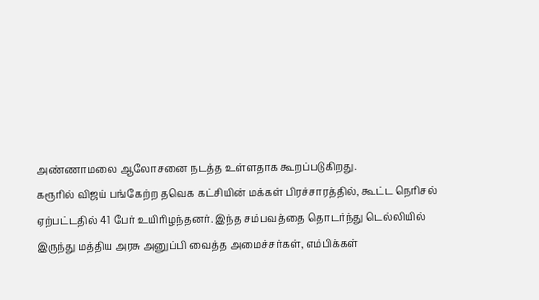அண்ணாமலை ஆலோசனை நடத்த உள்ளதாக கூறப்படுகிறது.
கரூரில் விஜய் பங்கேற்ற தவெக கட்சியின் மக்கள் பிரச்சாரத்தில், கூட்ட நெரிசல் ஏற்பட்டதில் 41 பேர் உயிரிழந்தனர். இந்த சம்பவத்தை தொடர்ந்து டெல்லியில் இருந்து மத்திய அரசு அனுப்பி வைத்த அமைச்சர்கள், எம்பிக்கள்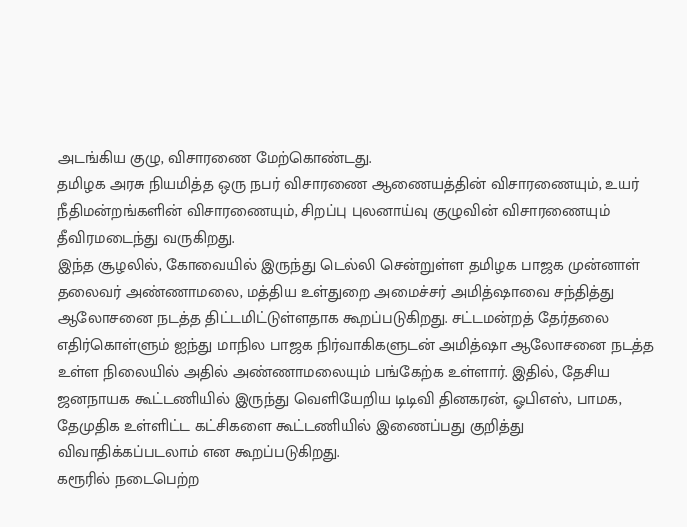அடங்கிய குழு, விசாரணை மேற்கொண்டது.
தமிழக அரசு நியமித்த ஒரு நபர் விசாரணை ஆணையத்தின் விசாரணையும், உயர் நீதிமன்றங்களின் விசாரணையும், சிறப்பு புலனாய்வு குழுவின் விசாரணையும் தீவிரமடைந்து வருகிறது.
இந்த சூழலில், கோவையில் இருந்து டெல்லி சென்றுள்ள தமிழக பாஜக முன்னாள் தலைவர் அண்ணாமலை, மத்திய உள்துறை அமைச்சர் அமித்ஷாவை சந்தித்து ஆலோசனை நடத்த திட்டமிட்டுள்ளதாக கூறப்படுகிறது. சட்டமன்றத் தேர்தலை எதிர்கொள்ளும் ஐந்து மாநில பாஜக நிர்வாகிகளுடன் அமித்ஷா ஆலோசனை நடத்த உள்ள நிலையில் அதில் அண்ணாமலையும் பங்கேற்க உள்ளார். இதில், தேசிய ஜனநாயக கூட்டணியில் இருந்து வெளியேறிய டிடிவி தினகரன், ஓபிஎஸ், பாமக, தேமுதிக உள்ளிட்ட கட்சிகளை கூட்டணியில் இணைப்பது குறித்து விவாதிக்கப்படலாம் என கூறப்படுகிறது.
கரூரில் நடைபெற்ற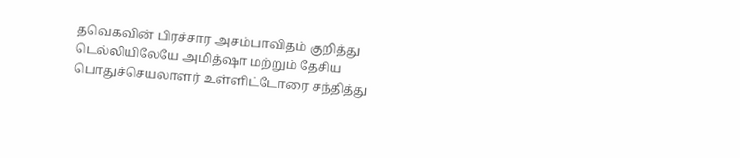தவெகவின் பிரச்சார அசம்பாவிதம் குறித்து டெல்லியிலேயே அமித்ஷா மற்றும் தேசிய பொதுச்செயலாளர் உள்ளிட்டோரை சந்தித்து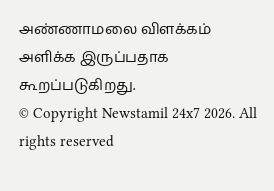அண்ணாமலை விளக்கம் அளிக்க இருப்பதாக கூறப்படுகிறது.
© Copyright Newstamil 24x7 2026. All rights reserved